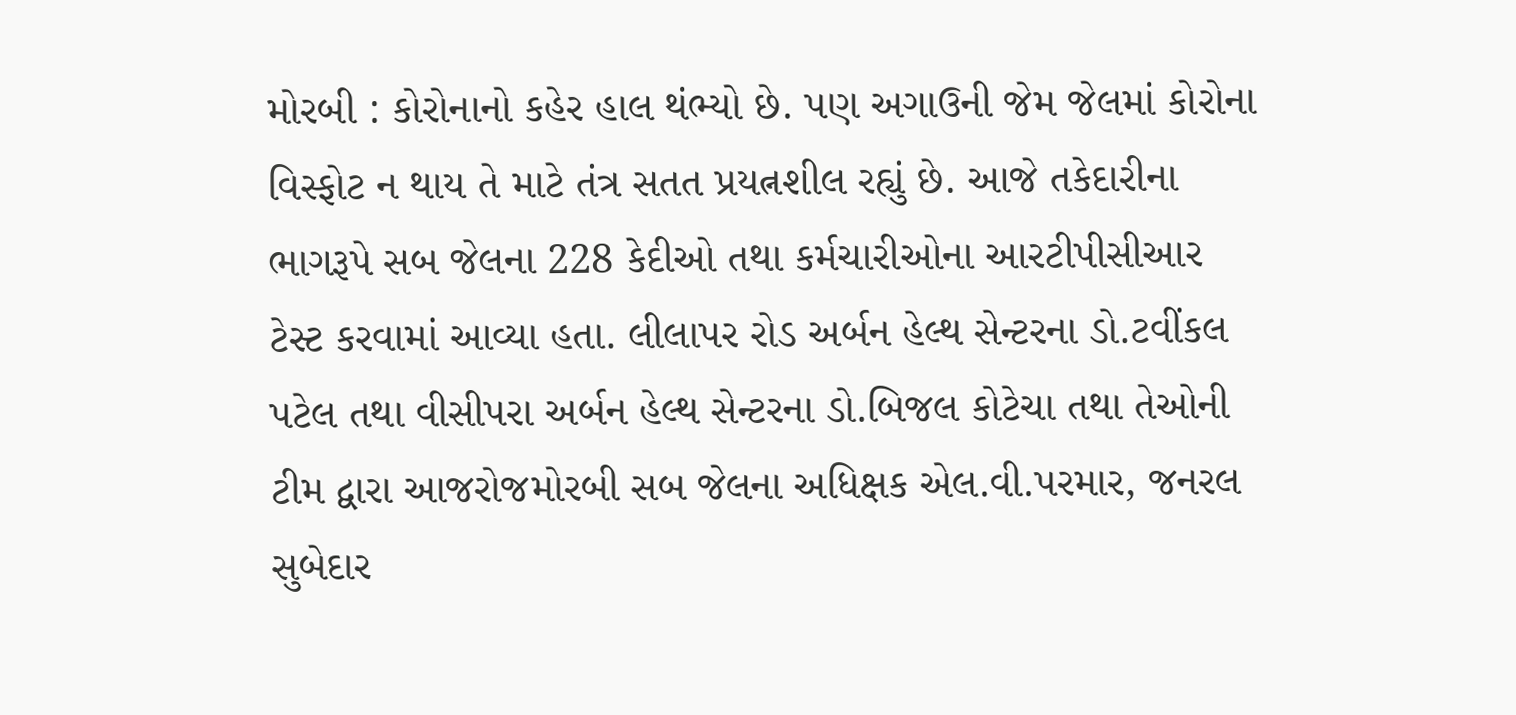મોરબી : કોરોનાનો કહેર હાલ થંભ્યો છે. પણ અગાઉની જેમ જેલમાં કોરોના વિસ્ફોટ ન થાય તે માટે તંત્ર સતત પ્રયત્નશીલ રહ્યું છે. આજે તકેદારીના ભાગરૂપે સબ જેલના 228 કેદીઓ તથા કર્મચારીઓના આરટીપીસીઆર ટેસ્ટ કરવામાં આવ્યા હતા. લીલાપર રોડ અર્બન હેલ્થ સેન્ટરના ડો.ટવીંકલ પટેલ તથા વીસીપરા અર્બન હેલ્થ સેન્ટરના ડો.બિજલ કોટેચા તથા તેઓની ટીમ દ્વારા આજરોજમોરબી સબ જેલના અધિક્ષક એલ.વી.પરમાર, જનરલ સુબેદાર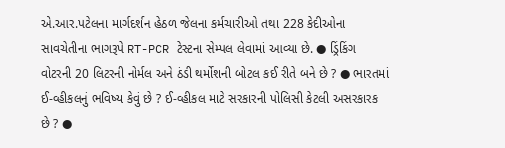એ.આર.પટેલના માર્ગદર્શન હેઠળ જેલના કર્મચારીઓ તથા 228 કેદીઓના સાવચેતીના ભાગરૂપે RT-PCR ટેસ્ટના સેમ્પલ લેવામાં આવ્યા છે. ● ડ્રિંકિંગ વોટરની 20 લિટરની નોર્મલ અને ઠંડી થર્મોશની બોટલ કઈ રીતે બને છે ? ● ભારતમાં ઈ-વ્હીકલનું ભવિષ્ય કેવું છે ? ઈ-વ્હીકલ માટે સરકારની પોલિસી કેટલી અસરકારક છે ? ●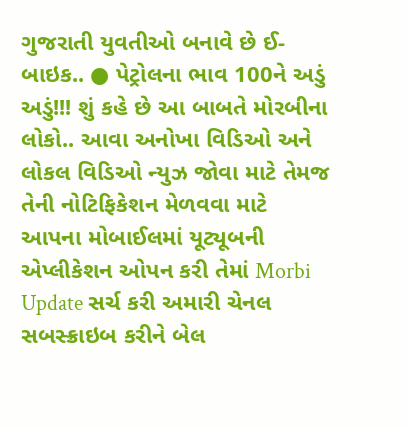ગુજરાતી યુવતીઓ બનાવે છે ઈ-બાઇક.. ● પેટ્રોલના ભાવ 100ને અડું અડું!!! શું કહે છે આ બાબતે મોરબીના લોકો.. આવા અનોખા વિડિઓ અને લોકલ વિડિઓ ન્યુઝ જોવા માટે તેમજ તેની નોટિફિકેશન મેળવવા માટે આપના મોબાઈલમાં યૂટ્યૂબની એપ્લીકેશન ઓપન કરી તેમાં Morbi Update સર્ચ કરી અમારી ચેનલ સબસ્ક્રાઇબ કરીને બેલ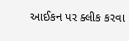આઈકન પર ક્લીક કરવા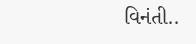વિનંતી..